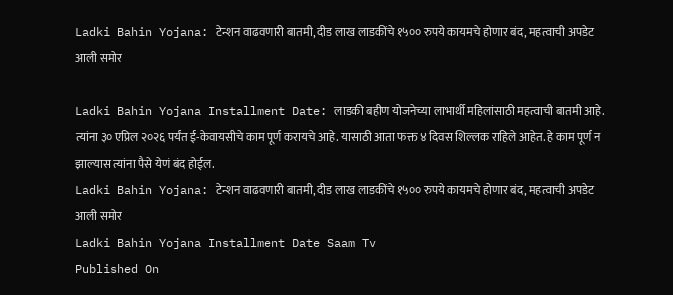Ladki Bahin Yojana: टेन्शन वाढवणारी बातमी, दीड लाख लाडकींचे १५०० रुपये कायमचे होणार बंद, महत्वाची अपडेट आली समोर

Ladki Bahin Yojana Installment Date: लाडकी बहीण योजनेच्या लाभार्थी महिलांसाठी महत्वाची बातमी आहे. त्यांना ३० एप्रिल २०२६ पर्यंत ई-केवायसीचे काम पूर्ण करायचे आहे. यासाठी आता फक्त ४ दिवस शिल्लक राहिले आहेत. हे काम पूर्ण न झाल्यास त्यांना पैसे येणं बंद होईल.
Ladki Bahin Yojana: टेन्शन वाढवणारी बातमी, दीड लाख लाडकींचे १५०० रुपये कायमचे होणार बंद, महत्वाची अपडेट आली समोर
Ladki Bahin Yojana Installment Date Saam Tv
Published On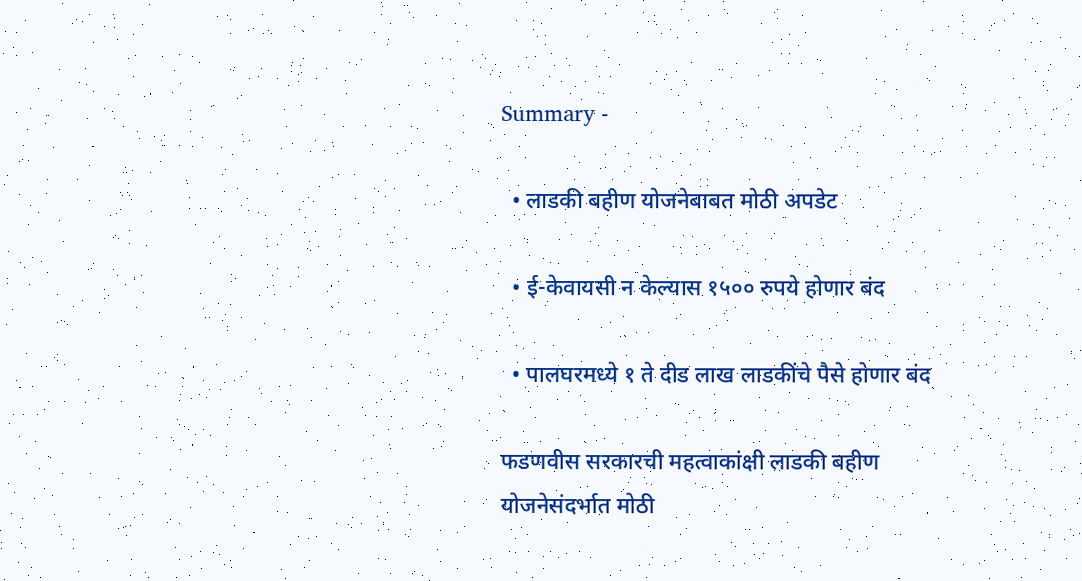Summary -

  • लाडकी बहीण योजनेबाबत मोठी अपडेट

  • ई-केवायसी न केल्यास १५०० रुपये होणार बंद

  • पालघरमध्ये १ ते दीड लाख लाडकींचे पैसे होणार बंद

फडणवीस सरकारची महत्वाकांक्षी लाडकी बहीण योजनेसंदर्भात मोठी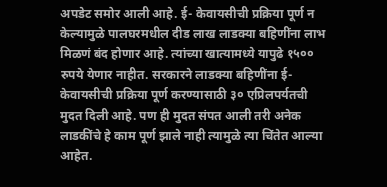अपडेट समोर आली आहे. ई- केवायसीची प्रक्रिया पूर्ण न केल्यामुळे पालघरमधील दीड लाख लाडक्या बहिणींना लाभ मिळणं बंद होणार आहे. त्यांच्या खात्यामध्ये यापुढे १५०० रुपये येणार नाहीत. सरकारने लाडक्या बहिणींना ई-केवायसीची प्रक्रिया पूर्ण करण्यासाठी ३० एप्रिलपर्यतची मुदत दिली आहे. पण ही मुदत संपत आली तरी अनेक लाडकींचे हे काम पूर्ण झाले नाही त्यामुळे त्या चिंतेत आल्या आहेत.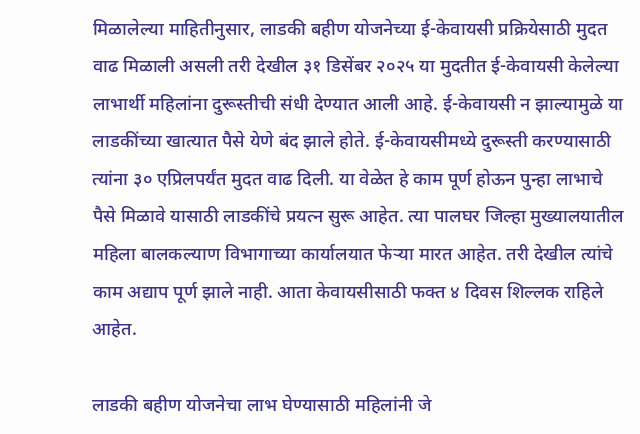मिळालेल्या माहितीनुसार, लाडकी बहीण योजनेच्या ई-केवायसी प्रक्रियेसाठी मुदत वाढ मिळाली असली तरी देखील ३१ डिसेंबर २०२५ या मुदतीत ई-केवायसी केलेल्या लाभार्थी महिलांना दुरूस्तीची संधी देण्यात आली आहे. ई-केवायसी न झाल्यामुळे या लाडकींच्या खात्यात पैसे येणे बंद झाले होते. ई-केवायसीमध्ये दुरूस्ती करण्यासाठी त्यांना ३० एप्रिलपर्यंत मुदत वाढ दिली. या वेळेत हे काम पूर्ण होऊन पुन्हा लाभाचे पैसे मिळावे यासाठी लाडकींचे प्रयत्न सुरू आहेत. त्या पालघर जिल्हा मुख्यालयातील महिला बालकल्याण विभागाच्या कार्यालयात फेऱ्या मारत आहेत. तरी देखील त्यांचे काम अद्याप पूर्ण झाले नाही. आता केवायसीसाठी फक्त ४ दिवस शिल्लक राहिले आहेत.

लाडकी बहीण योजनेचा लाभ घेण्यासाठी महिलांनी जे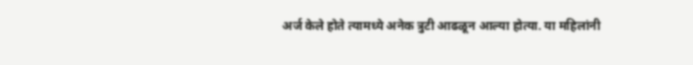अर्ज केले होते त्यामध्ये अनेक त्रुटी आढळून आल्या होत्या. या महिलांनी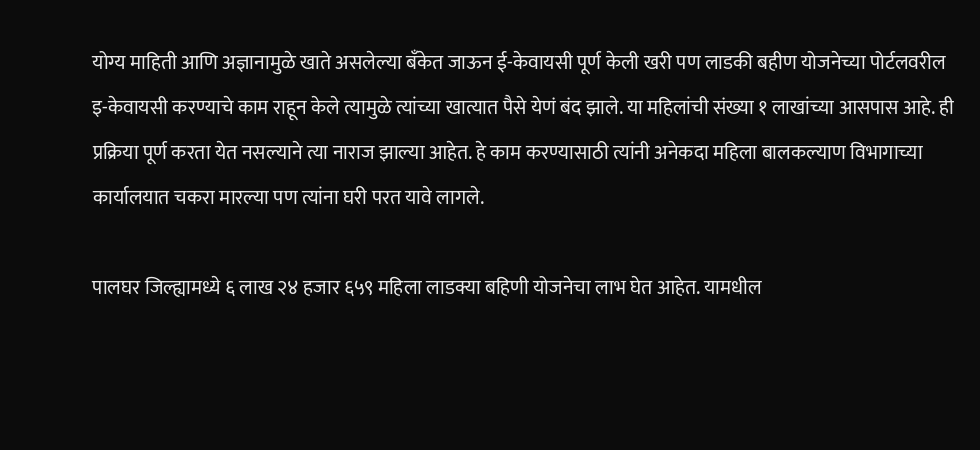योग्य माहिती आणि अज्ञानामुळे खाते असलेल्या बँकेत जाऊन ई-केवायसी पूर्ण केली खरी पण लाडकी बहीण योजनेच्या पोर्टलवरील इ-केवायसी करण्याचे काम राहून केले त्यामुळे त्यांच्या खात्यात पैसे येणं बंद झाले. या महिलांची संख्या १ लाखांच्या आसपास आहे. ही प्रक्रिया पूर्ण करता येत नसल्याने त्या नाराज झाल्या आहेत. हे काम करण्यासाठी त्यांनी अनेकदा महिला बालकल्याण विभागाच्या कार्यालयात चकरा मारल्या पण त्यांना घरी परत यावे लागले.

पालघर जिल्ह्यामध्ये ६ लाख २४ हजार ६५९ महिला लाडक्या बहिणी योजनेचा लाभ घेत आहेत. यामधील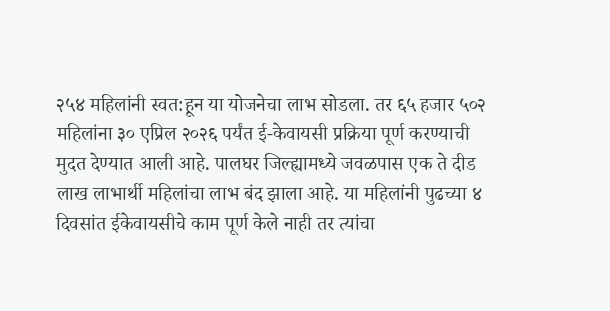२५४ महिलांनी स्वत:हून या योजनेचा लाभ सोडला. तर ६५ हजार ५०२ महिलांना ३० एप्रिल २०२६ पर्यंत ई-केवायसी प्रक्रिया पूर्ण करण्याची मुदत देण्यात आली आहे. पालघर जिल्ह्यामध्ये जवळपास एक ते दीड लाख लाभार्थी महिलांचा लाभ बंद झाला आहे. या महिलांनी पुढच्या ४ दिवसांत ईकेवायसीचे काम पूर्ण केले नाही तर त्यांचा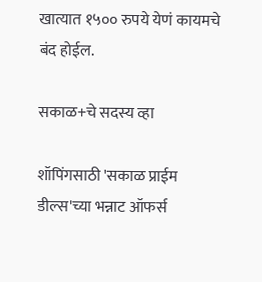खात्यात १५०० रुपये येणं कायमचे बंद होईल.

सकाळ+चे सदस्य व्हा

शॉपिंगसाठी 'सकाळ प्राईम डील्स'च्या भन्नाट ऑफर्स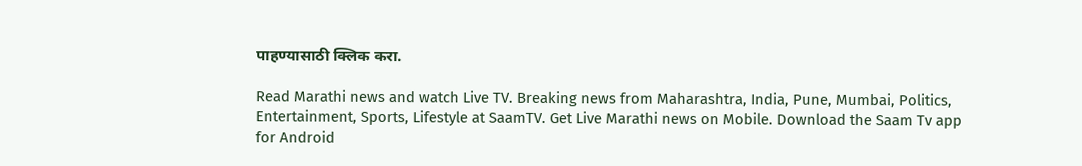पाहण्यासाठी क्लिक करा.

Read Marathi news and watch Live TV. Breaking news from Maharashtra, India, Pune, Mumbai, Politics, Entertainment, Sports, Lifestyle at SaamTV. Get Live Marathi news on Mobile. Download the Saam Tv app for Android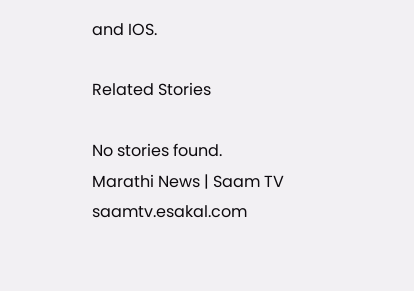and IOS.

Related Stories

No stories found.
Marathi News | Saam TV
saamtv.esakal.com